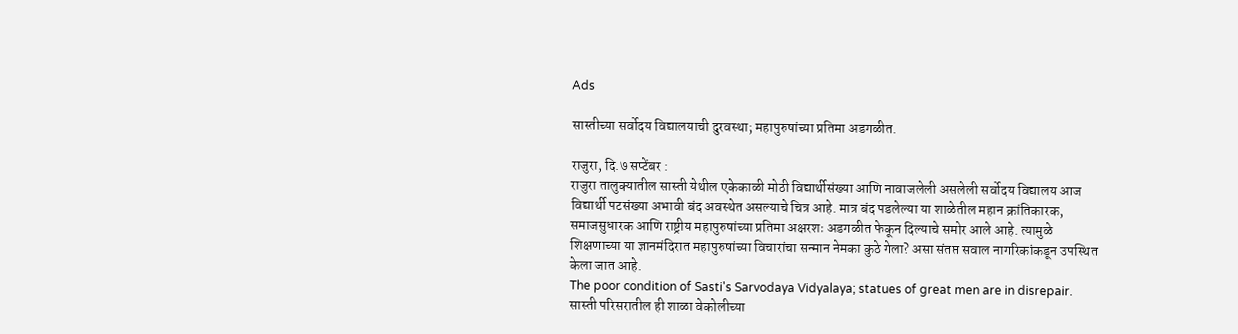Ads

सास्तीच्या सर्वोदय विद्यालयाची दुरवस्था; महापुरुषांच्या प्रतिमा अडगळीत.

राजुरा, दि.७ सप्टेंबर :
राजुरा तालुक्यातील सास्ती येथील एकेकाळी मोठी विद्यार्थीसंख्या आणि नावाजलेली असलेली सर्वोदय विद्यालय आज विद्यार्थी पटसंख्या अभावी बंद अवस्थेत असल्याचे चित्र आहे. मात्र बंद पडलेल्या या शाळेतील महान क्रांतिकारक, समाजसुधारक आणि राष्ट्रीय महापुरुषांच्या प्रतिमा अक्षरशः अडगळीत फेकून दिल्याचे समोर आले आहे. त्यामुळे शिक्षणाच्या या ज्ञानमंदिरात महापुरुषांच्या विचारांचा सन्मान नेमका कुठे गेला? असा संतप्त सवाल नागरिकांकडून उपस्थित केला जात आहे.
The poor condition of Sasti's Sarvodaya Vidyalaya; statues of great men are in disrepair.
सास्ती परिसरातील ही शाळा वेकोलीच्या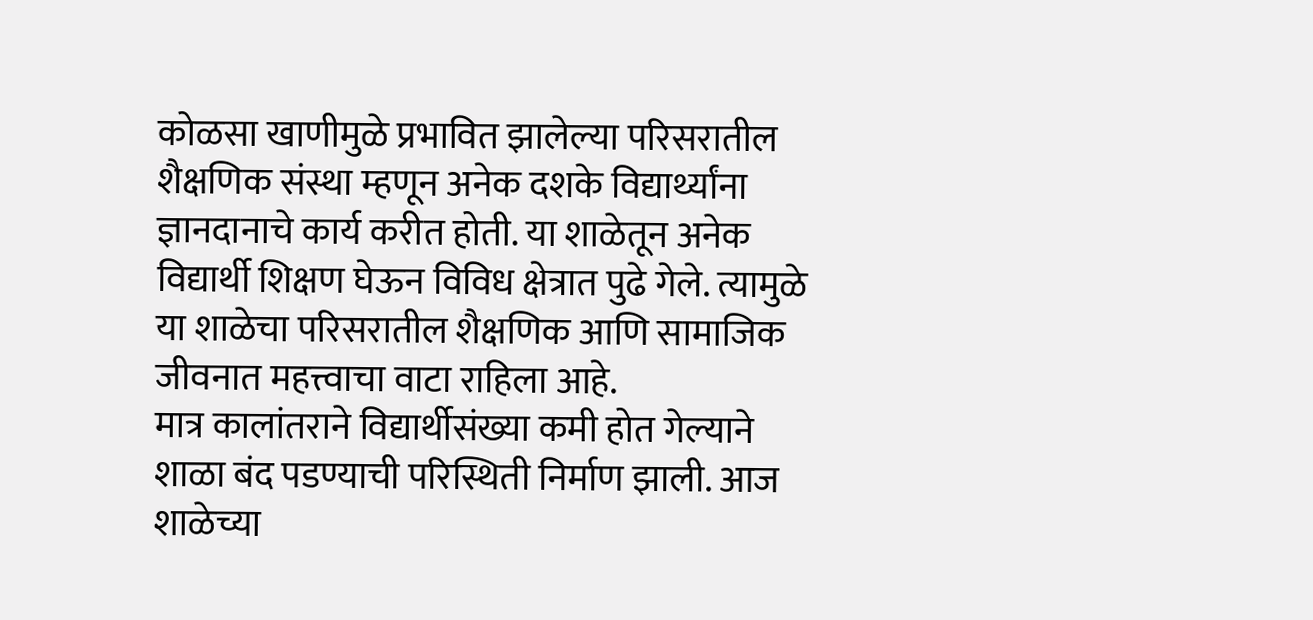कोळसा खाणीमुळे प्रभावित झालेल्या परिसरातील शैक्षणिक संस्था म्हणून अनेक दशके विद्यार्थ्यांना ज्ञानदानाचे कार्य करीत होती. या शाळेतून अनेक विद्यार्थी शिक्षण घेऊन विविध क्षेत्रात पुढे गेले. त्यामुळे या शाळेचा परिसरातील शैक्षणिक आणि सामाजिक जीवनात महत्त्वाचा वाटा राहिला आहे.
मात्र कालांतराने विद्यार्थीसंख्या कमी होत गेल्याने शाळा बंद पडण्याची परिस्थिती निर्माण झाली. आज शाळेच्या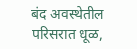बंद अवस्थेतील परिसरात धूळ,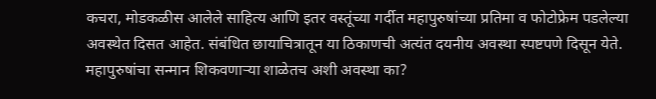कचरा, मोडकळीस आलेले साहित्य आणि इतर वस्तूंच्या गर्दीत महापुरुषांच्या प्रतिमा व फोटोफ्रेम पडलेल्या अवस्थेत दिसत आहेत. संबंधित छायाचित्रातून या ठिकाणची अत्यंत दयनीय अवस्था स्पष्टपणे दिसून येते. महापुरुषांचा सन्मान शिकवणाऱ्या शाळेतच अशी अवस्था का?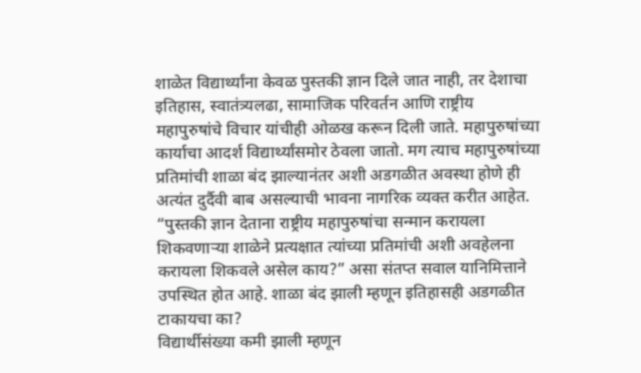शाळेत विद्यार्थ्यांना केवळ पुस्तकी ज्ञान दिले जात नाही, तर देशाचा इतिहास, स्वातंत्र्यलढा, सामाजिक परिवर्तन आणि राष्ट्रीय महापुरुषांचे विचार यांचीही ओळख करून दिली जाते. महापुरुषांच्या कार्याचा आदर्श विद्यार्थ्यांसमोर ठेवला जातो. मग त्याच महापुरुषांच्या प्रतिमांची शाळा बंद झाल्यानंतर अशी अडगळीत अवस्था होणे ही अत्यंत दुर्दैवी बाब असल्याची भावना नागरिक व्यक्त करीत आहेत.
“पुस्तकी ज्ञान देताना राष्ट्रीय महापुरुषांचा सन्मान करायला शिकवणाऱ्या शाळेने प्रत्यक्षात त्यांच्या प्रतिमांची अशी अवहेलना करायला शिकवले असेल काय?” असा संतप्त सवाल यानिमित्ताने उपस्थित होत आहे. शाळा बंद झाली म्हणून इतिहासही अडगळीत टाकायचा का?
विद्यार्थीसंख्या कमी झाली म्हणून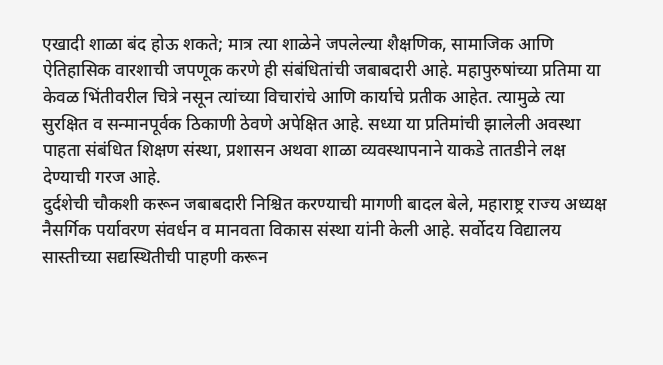एखादी शाळा बंद होऊ शकते; मात्र त्या शाळेने जपलेल्या शैक्षणिक, सामाजिक आणि ऐतिहासिक वारशाची जपणूक करणे ही संबंधितांची जबाबदारी आहे. महापुरुषांच्या प्रतिमा या केवळ भिंतीवरील चित्रे नसून त्यांच्या विचारांचे आणि कार्याचे प्रतीक आहेत. त्यामुळे त्या सुरक्षित व सन्मानपूर्वक ठिकाणी ठेवणे अपेक्षित आहे. सध्या या प्रतिमांची झालेली अवस्था पाहता संबंधित शिक्षण संस्था, प्रशासन अथवा शाळा व्यवस्थापनाने याकडे तातडीने लक्ष देण्याची गरज आहे.
दुर्दशेची चौकशी करून जबाबदारी निश्चित करण्याची मागणी बादल बेले, महाराष्ट्र राज्य अध्यक्ष नैसर्गिक पर्यावरण संवर्धन व मानवता विकास संस्था यांनी केली आहे. सर्वोदय विद्यालय सास्तीच्या सद्यस्थितीची पाहणी करून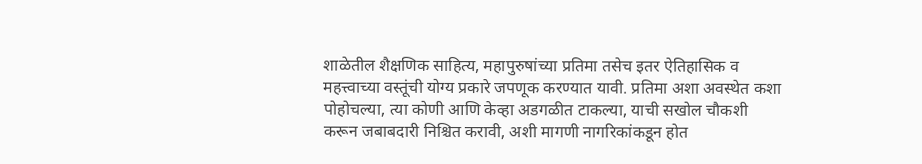शाळेतील शैक्षणिक साहित्य, महापुरुषांच्या प्रतिमा तसेच इतर ऐतिहासिक व महत्त्वाच्या वस्तूंची योग्य प्रकारे जपणूक करण्यात यावी. प्रतिमा अशा अवस्थेत कशा पोहोचल्या, त्या कोणी आणि केव्हा अडगळीत टाकल्या, याची सखोल चौकशी करून जबाबदारी निश्चित करावी, अशी मागणी नागरिकांकडून होत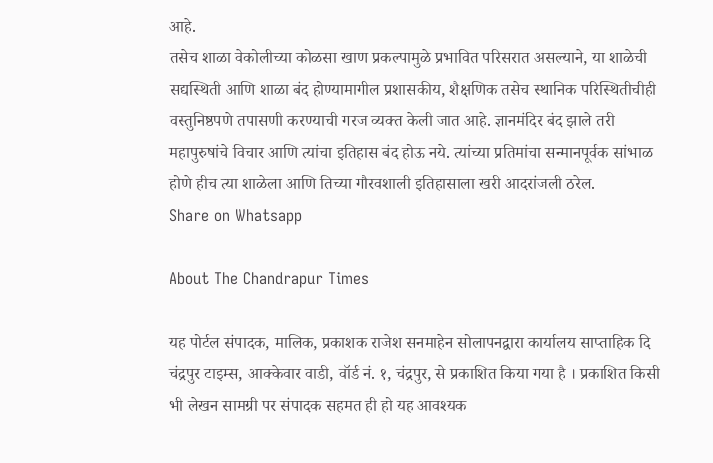आहे.
तसेच शाळा वेकोलीच्या कोळसा खाण प्रकल्पामुळे प्रभावित परिसरात असल्याने, या शाळेची सद्यस्थिती आणि शाळा बंद होण्यामागील प्रशासकीय, शैक्षणिक तसेच स्थानिक परिस्थितीचीही वस्तुनिष्ठपणे तपासणी करण्याची गरज व्यक्त केली जात आहे. ज्ञानमंदिर बंद झाले तरी महापुरुषांचे विचार आणि त्यांचा इतिहास बंद होऊ नये. त्यांच्या प्रतिमांचा सन्मानपूर्वक सांभाळ होणे हीच त्या शाळेला आणि तिच्या गौरवशाली इतिहासाला खरी आदरांजली ठरेल.
Share on Whatsapp

About The Chandrapur Times

यह पोर्टल संपादक, मालिक, प्रकाशक राजेश सनमाहेन सोलापनद्वारा कार्यालय साप्ताहिक दि चंद्रपुर टाइम्स, आक्केवार वाडी, वॉर्ड नं. १, चंद्रपुर, से प्रकाशित किया गया है । प्रकाशित किसी भी लेखन सामग्री पर संपादक सहमत ही हो यह आवश्यक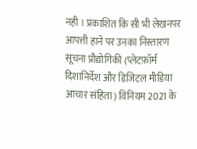नही । प्रकाशित कि सी भी लेखनपर आपत्ती हाने पर उनका निस्तारण सूचना प्रौद्योगिकी (प्लेटफ़ॉर्म दिशानिर्देश और डिजिटल मीडिया आचार संहिता) विनियम 2021 के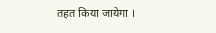तहत किया जायेगा ।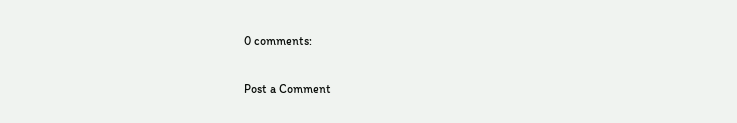0 comments:

Post a Comment